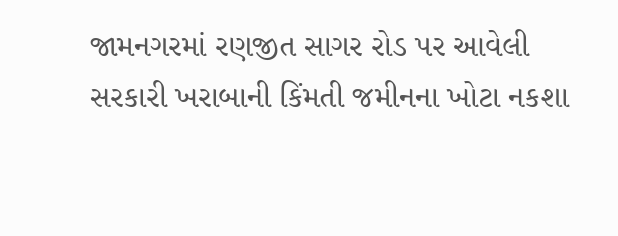જામનગરમાં રણજીત સાગર રોડ પર આવેલી સરકારી ખરાબાની કિંમતી જમીનના ખોટા નકશા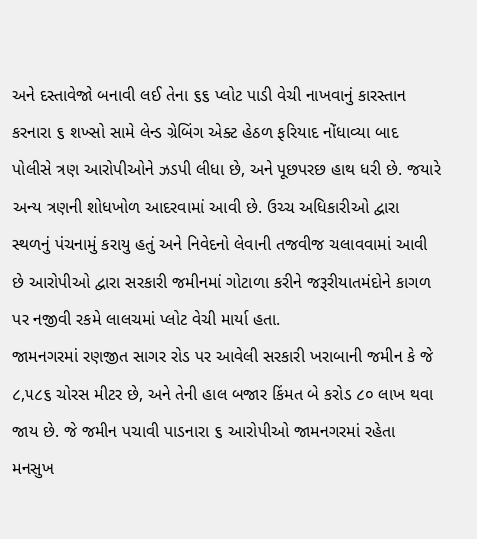અને દસ્તાવેજો બનાવી લઈ તેના ૬૬ પ્લોટ પાડી વેચી નાખવાનું કારસ્તાન કરનારા ૬ શખ્સો સામે લેન્ડ ગ્રેબિંગ એક્ટ હેઠળ ફરિયાદ નોંધાવ્યા બાદ પોલીસે ત્રણ આરોપીઓને ઝડપી લીધા છે, અને પૂછપરછ હાથ ધરી છે. જયારે અન્ય ત્રણની શોધખોળ આદરવામાં આવી છે. ઉચ્ચ અધિકારીઓ દ્વારા સ્થળનું પંચનામું કરાયુ હતું અને નિવેદનો લેવાની તજવીજ ચલાવવામાં આવી છે આરોપીઓ દ્વારા સરકારી જમીનમાં ગોટાળા કરીને જરૂરીયાતમંદોને કાગળ પર નજીવી રકમે લાલચમાં પ્લોટ વેચી માર્યા હતા.
જામનગરમાં રણજીત સાગર રોડ પર આવેલી સરકારી ખરાબાની જમીન કે જે ૮,૫૮૬ ચોરસ મીટર છે, અને તેની હાલ બજાર કિંમત બે કરોડ ૮૦ લાખ થવા જાય છે. જે જમીન પચાવી પાડનારા ૬ આરોપીઓ જામનગરમાં રહેતા મનસુખ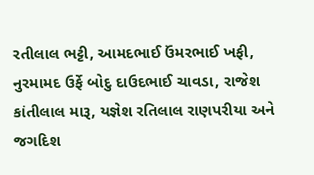રતીલાલ ભટ્ટી, આમદભાઈ ઉંમરભાઈ ખફી, નુરમામદ ઉર્ફે બોદુ દાઉદભાઈ ચાવડા, રાજેશ કાંતીલાલ મારૂ, યજ્ઞેશ રતિલાલ રાણપરીયા અને જગદિશ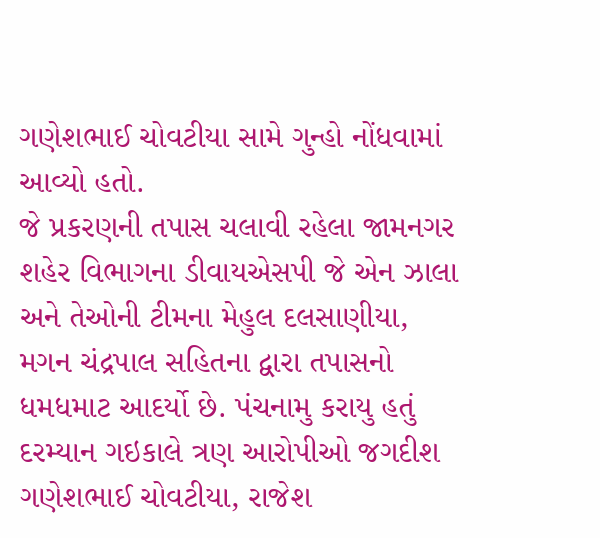ગણેશભાઈ ચોવટીયા સામે ગુન્હો નોંધવામાં આવ્યો હતો.
જે પ્રકરણની તપાસ ચલાવી રહેલા જામનગર શહેર વિભાગના ડીવાયએસપી જે એન ઝાલા અને તેઓની ટીમના મેહુલ દલસાણીયા, મગન ચંદ્રપાલ સહિતના દ્વારા તપાસનો ધમધમાટ આદર્યો છે. પંચનામુ કરાયુ હતું દરમ્યાન ગઇકાલે ત્રણ આરોપીઓ જગદીશ ગણેશભાઈ ચોવટીયા, રાજેશ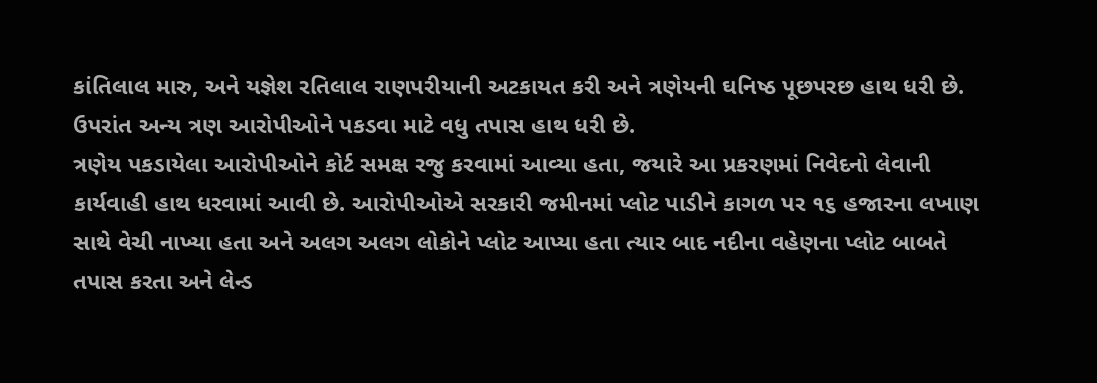કાંતિલાલ મારુ, અને યજ્ઞેશ રતિલાલ રાણપરીયાની અટકાયત કરી અને ત્રણેયની ઘનિષ્ઠ પૂછપરછ હાથ ધરી છે. ઉપરાંત અન્ય ત્રણ આરોપીઓને પકડવા માટે વધુ તપાસ હાથ ધરી છે.
ત્રણેય પકડાયેલા આરોપીઓને કોર્ટ સમક્ષ રજુ કરવામાં આવ્યા હતા, જયારે આ પ્રકરણમાં નિવેદનો લેવાની કાર્યવાહી હાથ ધરવામાં આવી છે. આરોપીઓએ સરકારી જમીનમાં પ્લોટ પાડીને કાગળ પર ૧૬ હજારના લખાણ સાથે વેચી નાખ્યા હતા અને અલગ અલગ લોકોને પ્લોટ આપ્યા હતા ત્યાર બાદ નદીના વહેણના પ્લોટ બાબતે તપાસ કરતા અને લેન્ડ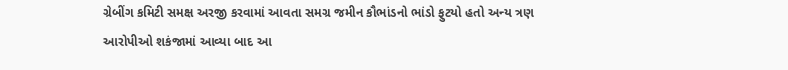ગ્રેબીંગ કમિટી સમક્ષ અરજી કરવામાં આવતા સમગ્ર જમીન કૌભાંડનો ભાંડો ફુટયો હતો અન્ય ત્રણ આરોપીઓ શકંજામાં આવ્યા બાદ આ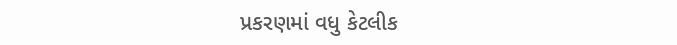પ્રકરણમાં વધુ કેટલીક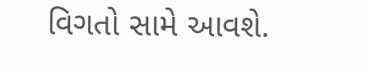વિગતો સામે આવશે.